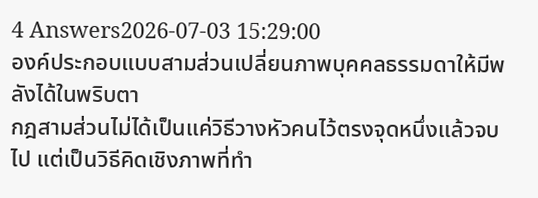4 Answers2026-07-03 15:29:00
องค์ประกอบแบบสามส่วนเปลี่ยนภาพบุคคลธรรมดาให้มีพลังได้ในพริบตา
กฎสามส่วนไม่ได้เป็นแค่วิธีวางหัวคนไว้ตรงจุดหนึ่งแล้วจบไป แต่เป็นวิธีคิดเชิงภาพที่ทำ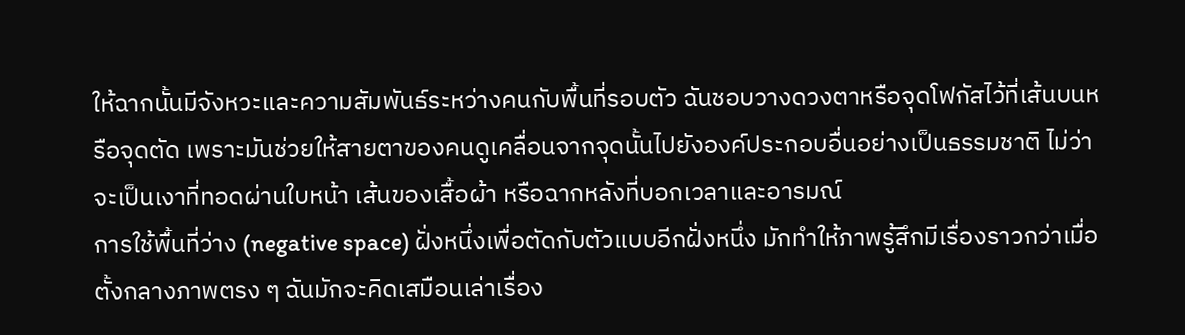ให้ฉากนั้นมีจังหวะและความสัมพันธ์ระหว่างคนกับพื้นที่รอบตัว ฉันชอบวางดวงตาหรือจุดโฟกัสไว้ที่เส้นบนหรือจุดตัด เพราะมันช่วยให้สายตาของคนดูเคลื่อนจากจุดนั้นไปยังองค์ประกอบอื่นอย่างเป็นธรรมชาติ ไม่ว่าจะเป็นเงาที่ทอดผ่านใบหน้า เส้นของเสื้อผ้า หรือฉากหลังที่บอกเวลาและอารมณ์
การใช้พื้นที่ว่าง (negative space) ฝั่งหนึ่งเพื่อตัดกับตัวแบบอีกฝั่งหนึ่ง มักทำให้ภาพรู้สึกมีเรื่องราวกว่าเมื่อตั้งกลางภาพตรง ๆ ฉันมักจะคิดเสมือนเล่าเรื่อง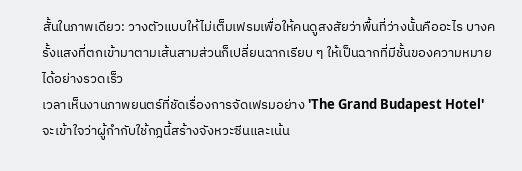สั้นในภาพเดียว: วางตัวแบบให้ไม่เต็มเฟรมเพื่อให้คนดูสงสัยว่าพื้นที่ว่างนั้นคืออะไร บางครั้งแสงที่ตกเข้ามาตามเส้นสามส่วนก็เปลี่ยนฉากเรียบ ๆ ให้เป็นฉากที่มีชั้นของความหมายได้อย่างรวดเร็ว
เวลาเห็นงานภาพยนตร์ที่ชัดเรื่องการจัดเฟรมอย่าง 'The Grand Budapest Hotel' จะเข้าใจว่าผู้กำกับใช้กฎนี้สร้างจังหวะซีนและเน้น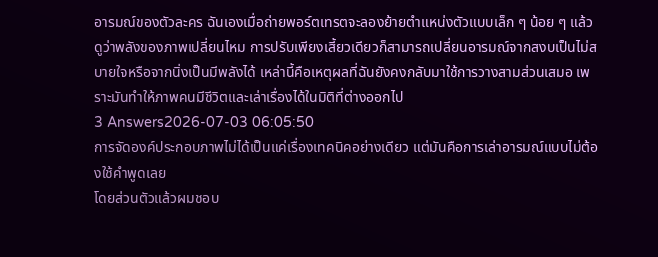อารมณ์ของตัวละคร ฉันเองเมื่อถ่ายพอร์ตเทรตจะลองย้ายตำแหน่งตัวแบบเล็ก ๆ น้อย ๆ แล้วดูว่าพลังของภาพเปลี่ยนไหม การปรับเพียงเสี้ยวเดียวก็สามารถเปลี่ยนอารมณ์จากสงบเป็นไม่สบายใจหรือจากนิ่งเป็นมีพลังได้ เหล่านี้คือเหตุผลที่ฉันยังคงกลับมาใช้การวางสามส่วนเสมอ เพราะมันทำให้ภาพคนมีชีวิตและเล่าเรื่องได้ในมิติที่ต่างออกไป
3 Answers2026-07-03 06:05:50
การจัดองค์ประกอบภาพไม่ได้เป็นแค่เรื่องเทคนิคอย่างเดียว แต่มันคือการเล่าอารมณ์แบบไม่ต้องใช้คำพูดเลย
โดยส่วนตัวแล้วผมชอบ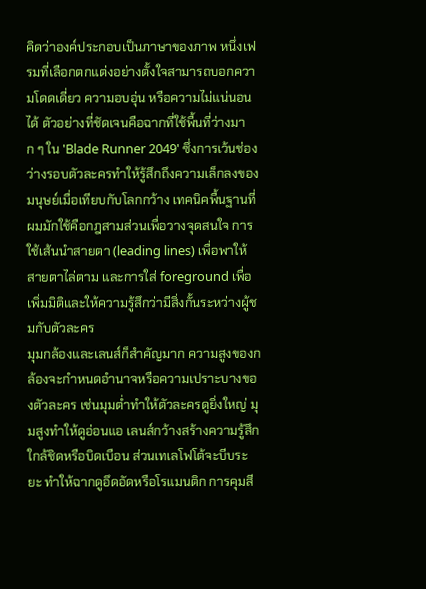คิดว่าองค์ประกอบเป็นภาษาของภาพ หนึ่งเฟรมที่เลือกตกแต่งอย่างตั้งใจสามารถบอกความโดดเดี่ยว ความอบอุ่น หรือความไม่แน่นอนได้ ตัวอย่างที่ชัดเจนคือฉากที่ใช้พื้นที่ว่างมาก ๆ ใน 'Blade Runner 2049' ซึ่งการเว้นช่องว่างรอบตัวละครทำให้รู้สึกถึงความเล็กลงของมนุษย์เมื่อเทียบกับโลกกว้าง เทคนิคพื้นฐานที่ผมมักใช้คือกฎสามส่วนเพื่อวางจุดสนใจ การใช้เส้นนำสายตา (leading lines) เพื่อพาให้สายตาไล่ตาม และการใส่ foreground เพื่อเพิ่มมิติและให้ความรู้สึกว่ามีสิ่งกั้นระหว่างผู้ชมกับตัวละคร
มุมกล้องและเลนส์ก็สำคัญมาก ความสูงของกล้องจะกำหนดอำนาจหรือความเปราะบางของตัวละคร เช่นมุมต่ำทำให้ตัวละครดูยิ่งใหญ่ มุมสูงทำให้ดูอ่อนแอ เลนส์กว้างสร้างความรู้สึกใกล้ชิดหรือบิดเบือน ส่วนเทเลโฟโต้จะบีบระยะ ทำให้ฉากดูอึดอัดหรือโรแมนติก การคุมสี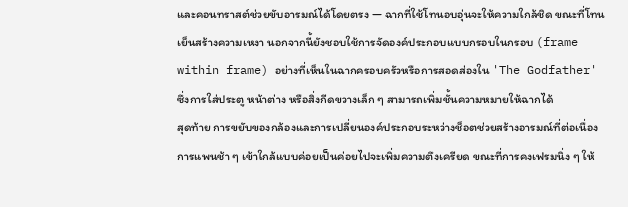และคอนทราสต์ช่วยขับอารมณ์ได้โดยตรง — ฉากที่ใช้โทนอบอุ่นจะให้ความใกล้ชิด ขณะที่โทนเย็นสร้างความเหงา นอกจากนี้ยังชอบใช้การจัดองค์ประกอบแบบกรอบในกรอบ (frame within frame) อย่างที่เห็นในฉากครอบครัวหรือการสอดส่องใน 'The Godfather' ซึ่งการใส่ประตู หน้าต่าง หรือสิ่งกีดขวางเล็ก ๆ สามารถเพิ่มชั้นความหมายให้ฉากได้
สุดท้าย การขยับของกล้องและการเปลี่ยนองค์ประกอบระหว่างช็อตช่วยสร้างอารมณ์ที่ต่อเนื่อง การแพนช้า ๆ เข้าใกล้แบบค่อยเป็นค่อยไปจะเพิ่มความตึงเครียด ขณะที่การคงเฟรมนิ่ง ๆ ให้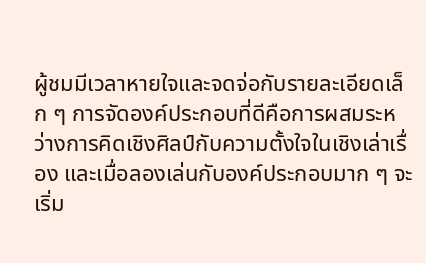ผู้ชมมีเวลาหายใจและจดจ่อกับรายละเอียดเล็ก ๆ การจัดองค์ประกอบที่ดีคือการผสมระหว่างการคิดเชิงศิลป์กับความตั้งใจในเชิงเล่าเรื่อง และเมื่อลองเล่นกับองค์ประกอบมาก ๆ จะเริ่ม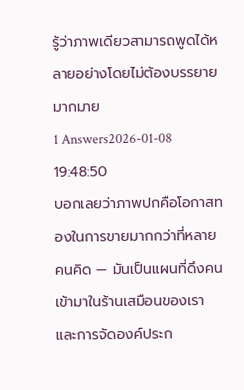รู้ว่าภาพเดียวสามารถพูดได้หลายอย่างโดยไม่ต้องบรรยายมากมาย
1 Answers2026-01-08 19:48:50
บอกเลยว่าภาพปกคือโอกาสทองในการขายมากกว่าที่หลายคนคิด — มันเป็นแผนที่ดึงคนเข้ามาในร้านเสมือนของเรา และการจัดองค์ประก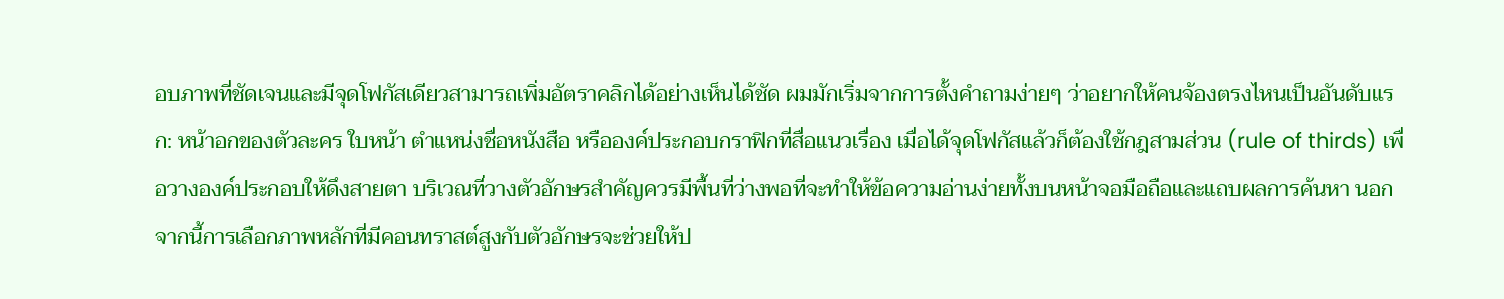อบภาพที่ชัดเจนและมีจุดโฟกัสเดียวสามารถเพิ่มอัตราคลิกได้อย่างเห็นได้ชัด ผมมักเริ่มจากการตั้งคำถามง่ายๆ ว่าอยากให้คนจ้องตรงไหนเป็นอันดับแรก: หน้าอกของตัวละคร ใบหน้า ตำแหน่งชื่อหนังสือ หรือองค์ประกอบกราฟิกที่สื่อแนวเรื่อง เมื่อได้จุดโฟกัสแล้วก็ต้องใช้กฎสามส่วน (rule of thirds) เพื่อวางองค์ประกอบให้ดึงสายตา บริเวณที่วางตัวอักษรสำคัญควรมีพื้นที่ว่างพอที่จะทำให้ข้อความอ่านง่ายทั้งบนหน้าจอมือถือและแถบผลการค้นหา นอกจากนี้การเลือกภาพหลักที่มีคอนทราสต์สูงกับตัวอักษรจะช่วยให้ป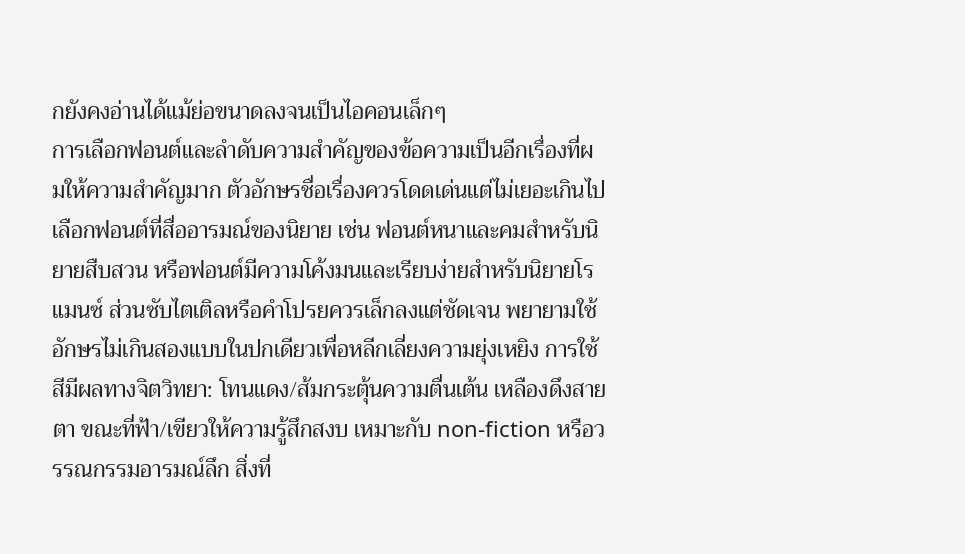กยังคงอ่านได้แม้ย่อขนาดลงจนเป็นไอคอนเล็กๆ
การเลือกฟอนต์และลำดับความสำคัญของข้อความเป็นอีกเรื่องที่ผมให้ความสำคัญมาก ตัวอักษรชื่อเรื่องควรโดดเด่นแต่ไม่เยอะเกินไป เลือกฟอนต์ที่สื่ออารมณ์ของนิยาย เช่น ฟอนต์หนาและคมสำหรับนิยายสืบสวน หรือฟอนต์มีความโค้งมนและเรียบง่ายสำหรับนิยายโรแมนซ์ ส่วนซับไตเติลหรือคำโปรยควรเล็กลงแต่ชัดเจน พยายามใช้อักษรไม่เกินสองแบบในปกเดียวเพื่อหลีกเลี่ยงความยุ่งเหยิง การใช้สีมีผลทางจิตวิทยา: โทนแดง/ส้มกระตุ้นความตื่นเต้น เหลืองดึงสายตา ขณะที่ฟ้า/เขียวให้ความรู้สึกสงบ เหมาะกับ non-fiction หรือวรรณกรรมอารมณ์ลึก สิ่งที่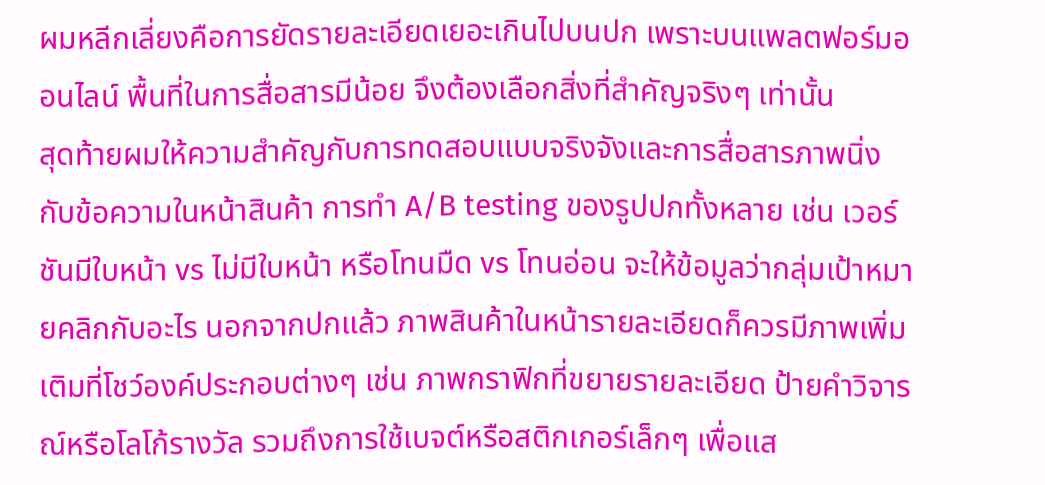ผมหลีกเลี่ยงคือการยัดรายละเอียดเยอะเกินไปบนปก เพราะบนแพลตฟอร์มออนไลน์ พื้นที่ในการสื่อสารมีน้อย จึงต้องเลือกสิ่งที่สำคัญจริงๆ เท่านั้น
สุดท้ายผมให้ความสำคัญกับการทดสอบแบบจริงจังและการสื่อสารภาพนิ่งกับข้อความในหน้าสินค้า การทำ A/B testing ของรูปปกทั้งหลาย เช่น เวอร์ชันมีใบหน้า vs ไม่มีใบหน้า หรือโทนมืด vs โทนอ่อน จะให้ข้อมูลว่ากลุ่มเป้าหมายคลิกกับอะไร นอกจากปกแล้ว ภาพสินค้าในหน้ารายละเอียดก็ควรมีภาพเพิ่มเติมที่โชว์องค์ประกอบต่างๆ เช่น ภาพกราฟิกที่ขยายรายละเอียด ป้ายคำวิจารณ์หรือโลโก้รางวัล รวมถึงการใช้เบจต์หรือสติกเกอร์เล็กๆ เพื่อแส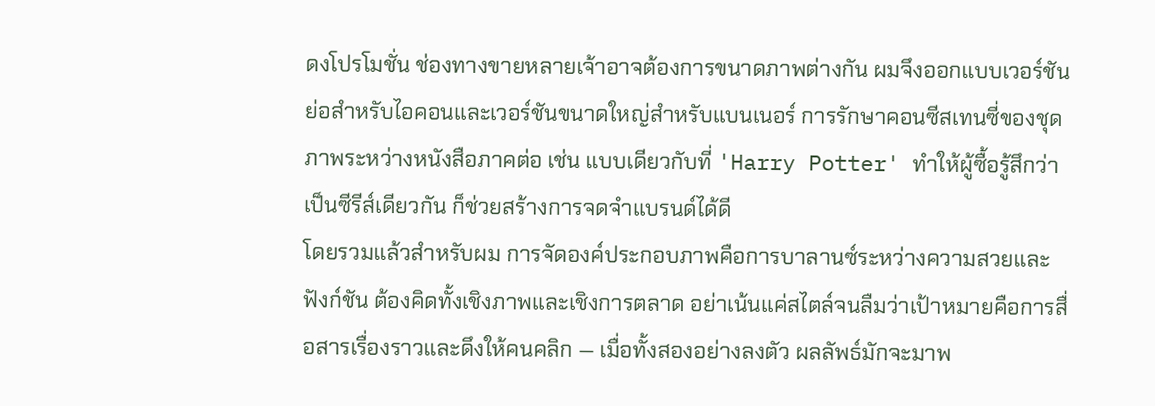ดงโปรโมชั่น ช่องทางขายหลายเจ้าอาจต้องการขนาดภาพต่างกัน ผมจึงออกแบบเวอร์ชันย่อสำหรับไอคอนและเวอร์ชันขนาดใหญ่สำหรับแบนเนอร์ การรักษาคอนซีสเทนซี่ของชุดภาพระหว่างหนังสือภาคต่อ เช่น แบบเดียวกับที่ 'Harry Potter' ทำให้ผู้ซื้อรู้สึกว่าเป็นซีรีส์เดียวกัน ก็ช่วยสร้างการจดจำแบรนด์ได้ดี
โดยรวมแล้วสำหรับผม การจัดองค์ประกอบภาพคือการบาลานซ์ระหว่างความสวยและฟังก์ชัน ต้องคิดทั้งเชิงภาพและเชิงการตลาด อย่าเน้นแค่สไตล์จนลืมว่าเป้าหมายคือการสื่อสารเรื่องราวและดึงให้คนคลิก — เมื่อทั้งสองอย่างลงตัว ผลลัพธ์มักจะมาพ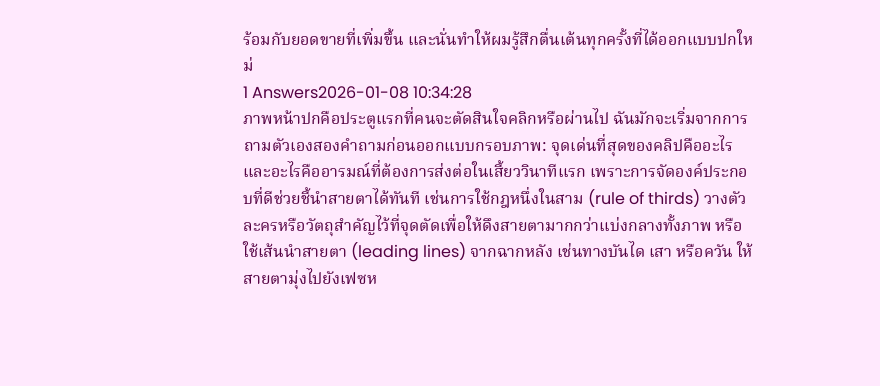ร้อมกับยอดขายที่เพิ่มขึ้น และนั่นทำให้ผมรู้สึกตื่นเต้นทุกครั้งที่ได้ออกแบบปกใหม่
1 Answers2026-01-08 10:34:28
ภาพหน้าปกคือประตูแรกที่คนจะตัดสินใจคลิกหรือผ่านไป ฉันมักจะเริ่มจากการถามตัวเองสองคำถามก่อนออกแบบกรอบภาพ: จุดเด่นที่สุดของคลิปคืออะไร และอะไรคืออารมณ์ที่ต้องการส่งต่อในเสี้ยววินาทีแรก เพราะการจัดองค์ประกอบที่ดีช่วยชี้นำสายตาได้ทันที เช่นการใช้กฎหนึ่งในสาม (rule of thirds) วางตัวละครหรือวัตถุสำคัญไว้ที่จุดตัดเพื่อให้ดึงสายตามากกว่าแบ่งกลางทั้งภาพ หรือใช้เส้นนำสายตา (leading lines) จากฉากหลัง เช่นทางบันได เสา หรือควัน ให้สายตามุ่งไปยังเฟซห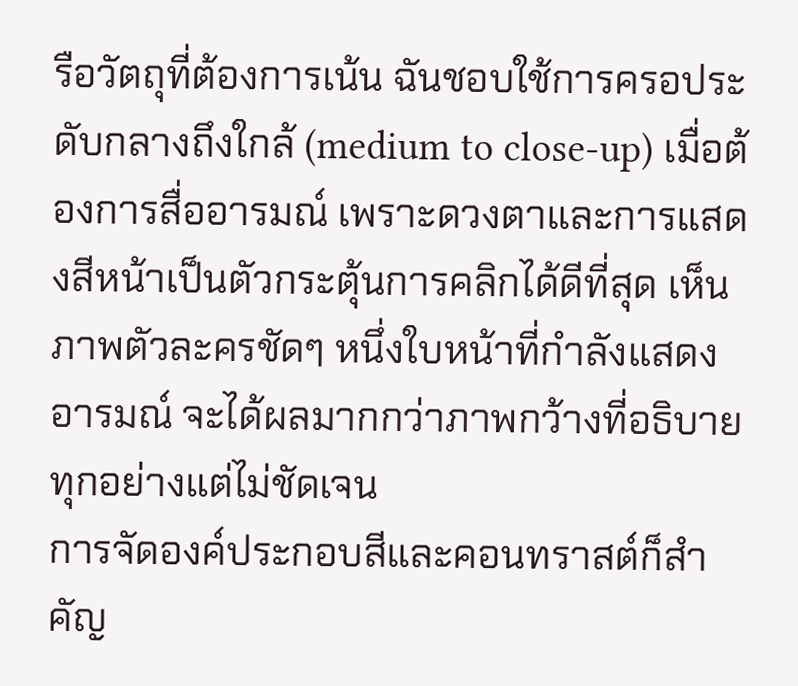รือวัตถุที่ต้องการเน้น ฉันชอบใช้การครอประดับกลางถึงใกล้ (medium to close-up) เมื่อต้องการสื่ออารมณ์ เพราะดวงตาและการแสดงสีหน้าเป็นตัวกระตุ้นการคลิกได้ดีที่สุด เห็นภาพตัวละครชัดๆ หนึ่งใบหน้าที่กำลังแสดงอารมณ์ จะได้ผลมากกว่าภาพกว้างที่อธิบายทุกอย่างแต่ไม่ชัดเจน
การจัดองค์ประกอบสีและคอนทราสต์ก็สำคัญ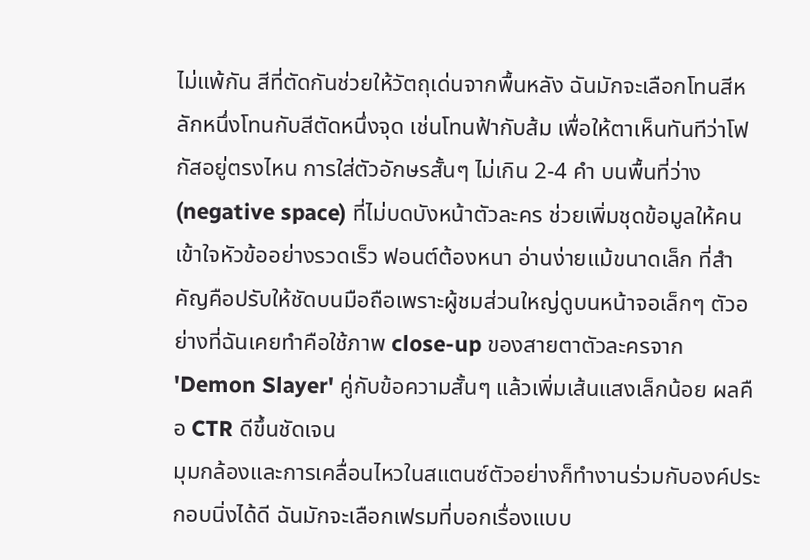ไม่แพ้กัน สีที่ตัดกันช่วยให้วัตถุเด่นจากพื้นหลัง ฉันมักจะเลือกโทนสีหลักหนึ่งโทนกับสีตัดหนึ่งจุด เช่นโทนฟ้ากับส้ม เพื่อให้ตาเห็นทันทีว่าโฟกัสอยู่ตรงไหน การใส่ตัวอักษรสั้นๆ ไม่เกิน 2-4 คำ บนพื้นที่ว่าง (negative space) ที่ไม่บดบังหน้าตัวละคร ช่วยเพิ่มชุดข้อมูลให้คนเข้าใจหัวข้ออย่างรวดเร็ว ฟอนต์ต้องหนา อ่านง่ายแม้ขนาดเล็ก ที่สำคัญคือปรับให้ชัดบนมือถือเพราะผู้ชมส่วนใหญ่ดูบนหน้าจอเล็กๆ ตัวอย่างที่ฉันเคยทำคือใช้ภาพ close-up ของสายตาตัวละครจาก 'Demon Slayer' คู่กับข้อความสั้นๆ แล้วเพิ่มเส้นแสงเล็กน้อย ผลคือ CTR ดีขึ้นชัดเจน
มุมกล้องและการเคลื่อนไหวในสแตนซ์ตัวอย่างก็ทำงานร่วมกับองค์ประกอบนิ่งได้ดี ฉันมักจะเลือกเฟรมที่บอกเรื่องแบบ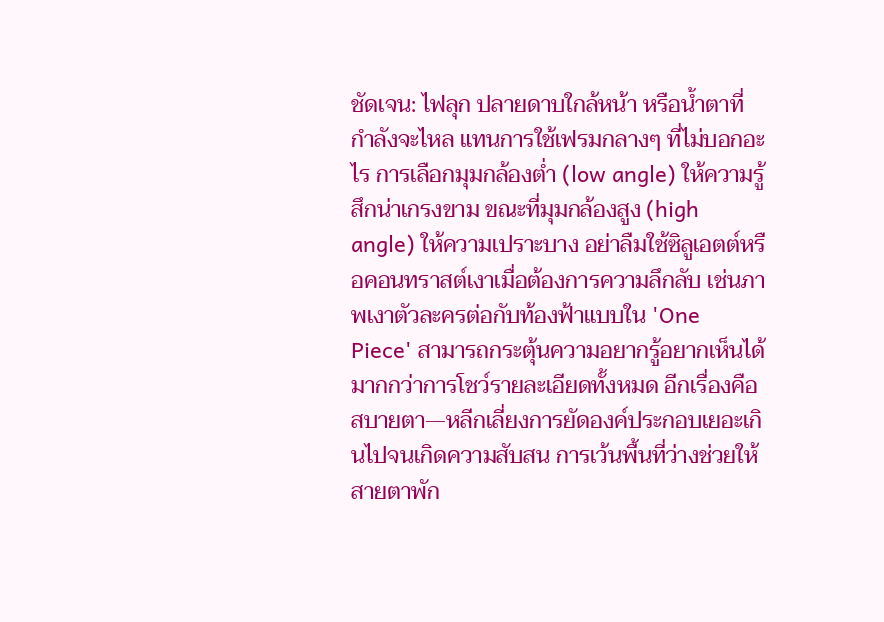ชัดเจน: ไฟลุก ปลายดาบใกล้หน้า หรือน้ำตาที่กำลังจะไหล แทนการใช้เฟรมกลางๆ ที่ไม่บอกอะไร การเลือกมุมกล้องต่ำ (low angle) ให้ความรู้สึกน่าเกรงขาม ขณะที่มุมกล้องสูง (high angle) ให้ความเปราะบาง อย่าลืมใช้ซิลูเอตต์หรือคอนทราสต์เงาเมื่อต้องการความลึกลับ เช่นภาพเงาตัวละครต่อกับท้องฟ้าแบบใน 'One Piece' สามารถกระตุ้นความอยากรู้อยากเห็นได้มากกว่าการโชว์รายละเอียดทั้งหมด อีกเรื่องคือสบายตา—หลีกเลี่ยงการยัดองค์ประกอบเยอะเกินไปจนเกิดความสับสน การเว้นพื้นที่ว่างช่วยให้สายตาพัก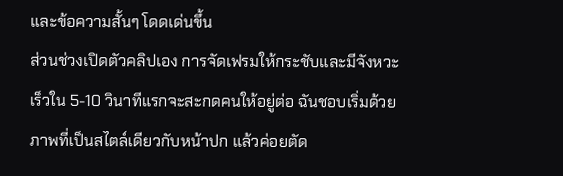และข้อความสั้นๆ โดดเด่นขึ้น
ส่วนช่วงเปิดตัวคลิปเอง การจัดเฟรมให้กระชับและมีจังหวะเร็วใน 5-10 วินาทีแรกจะสะกดคนให้อยู่ต่อ ฉันชอบเริ่มด้วยภาพที่เป็นสไตล์เดียวกับหน้าปก แล้วค่อยตัด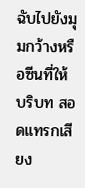ฉับไปยังมุมกว้างหรือซีนที่ให้บริบท สอดแทรกเสียง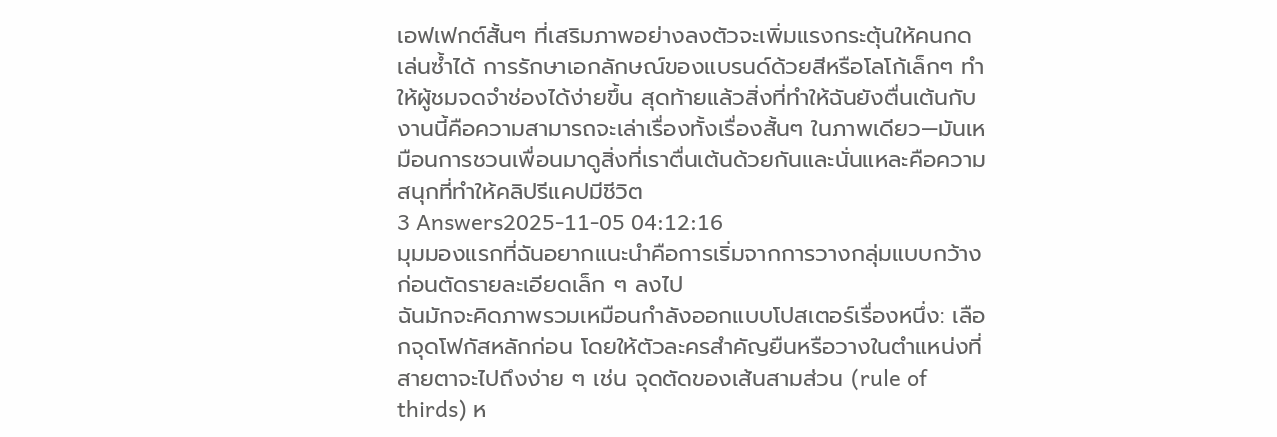เอฟเฟกต์สั้นๆ ที่เสริมภาพอย่างลงตัวจะเพิ่มแรงกระตุ้นให้คนกดเล่นซ้ำได้ การรักษาเอกลักษณ์ของแบรนด์ด้วยสีหรือโลโก้เล็กๆ ทำให้ผู้ชมจดจำช่องได้ง่ายขึ้น สุดท้ายแล้วสิ่งที่ทำให้ฉันยังตื่นเต้นกับงานนี้คือความสามารถจะเล่าเรื่องทั้งเรื่องสั้นๆ ในภาพเดียว—มันเหมือนการชวนเพื่อนมาดูสิ่งที่เราตื่นเต้นด้วยกันและนั่นแหละคือความสนุกที่ทำให้คลิปรีแคปมีชีวิต
3 Answers2025-11-05 04:12:16
มุมมองแรกที่ฉันอยากแนะนำคือการเริ่มจากการวางกลุ่มแบบกว้างก่อนตัดรายละเอียดเล็ก ๆ ลงไป
ฉันมักจะคิดภาพรวมเหมือนกำลังออกแบบโปสเตอร์เรื่องหนึ่ง: เลือกจุดโฟกัสหลักก่อน โดยให้ตัวละครสำคัญยืนหรือวางในตำแหน่งที่สายตาจะไปถึงง่าย ๆ เช่น จุดตัดของเส้นสามส่วน (rule of thirds) ห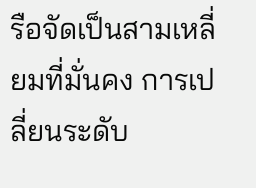รือจัดเป็นสามเหลี่ยมที่มั่นคง การเปลี่ยนระดับ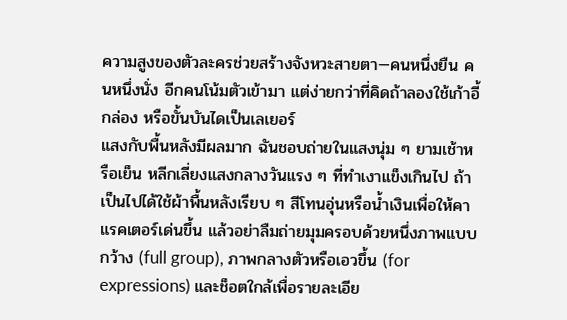ความสูงของตัวละครช่วยสร้างจังหวะสายตา—คนหนึ่งยืน คนหนึ่งนั่ง อีกคนโน้มตัวเข้ามา แต่ง่ายกว่าที่คิดถ้าลองใช้เก้าอี้ กล่อง หรือขั้นบันไดเป็นเลเยอร์
แสงกับพื้นหลังมีผลมาก ฉันชอบถ่ายในแสงนุ่ม ๆ ยามเช้าหรือเย็น หลีกเลี่ยงแสงกลางวันแรง ๆ ที่ทำเงาแข็งเกินไป ถ้าเป็นไปได้ใช้ผ้าพื้นหลังเรียบ ๆ สีโทนอุ่นหรือน้ำเงินเพื่อให้คาแรคเตอร์เด่นขึ้น แล้วอย่าลืมถ่ายมุมครอบด้วยหนึ่งภาพแบบกว้าง (full group), ภาพกลางตัวหรือเอวขึ้น (for expressions) และช็อตใกล้เพื่อรายละเอีย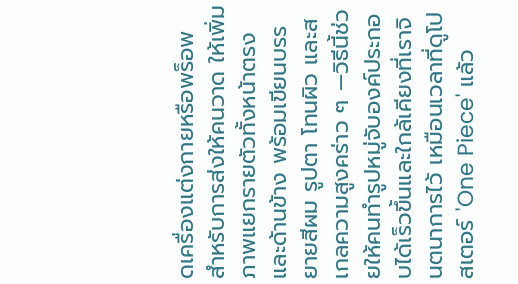ดเครื่องแต่งกายหรือพร็อพ สำหรับการส่งให้คนวาด ให้เพิ่มภาพแยกรายตัวทั้งหน้าตรงและด้านข้าง พร้อมเขียนบรรยายสีผม รูปตา โทนผิว และสเกลความสูงคร่าว ๆ —วิธีนี้ช่วยให้คนทำรูปหมู่จับองค์ประกอบได้เร็วขึ้นและใกล้เคียงที่เราจินตนาการไว้ เหมือนเวลาที่ดูโปสเตอร์ 'One Piece' แล้ว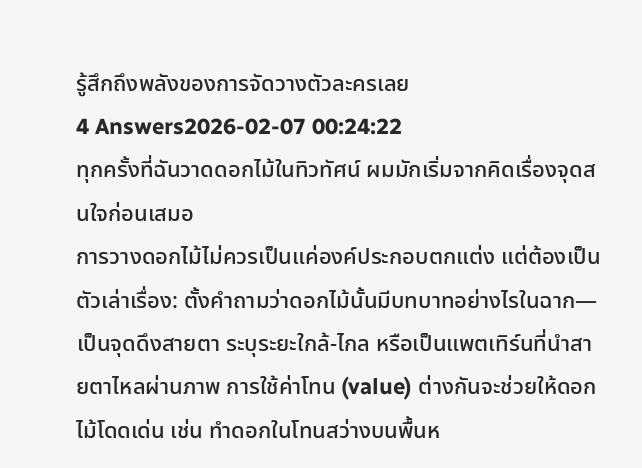รู้สึกถึงพลังของการจัดวางตัวละครเลย
4 Answers2026-02-07 00:24:22
ทุกครั้งที่ฉันวาดดอกไม้ในทิวทัศน์ ผมมักเริ่มจากคิดเรื่องจุดสนใจก่อนเสมอ
การวางดอกไม้ไม่ควรเป็นแค่องค์ประกอบตกแต่ง แต่ต้องเป็นตัวเล่าเรื่อง: ตั้งคำถามว่าดอกไม้นั้นมีบทบาทอย่างไรในฉาก—เป็นจุดดึงสายตา ระบุระยะใกล้-ไกล หรือเป็นแพตเทิร์นที่นำสายตาไหลผ่านภาพ การใช้ค่าโทน (value) ต่างกันจะช่วยให้ดอกไม้โดดเด่น เช่น ทำดอกในโทนสว่างบนพื้นห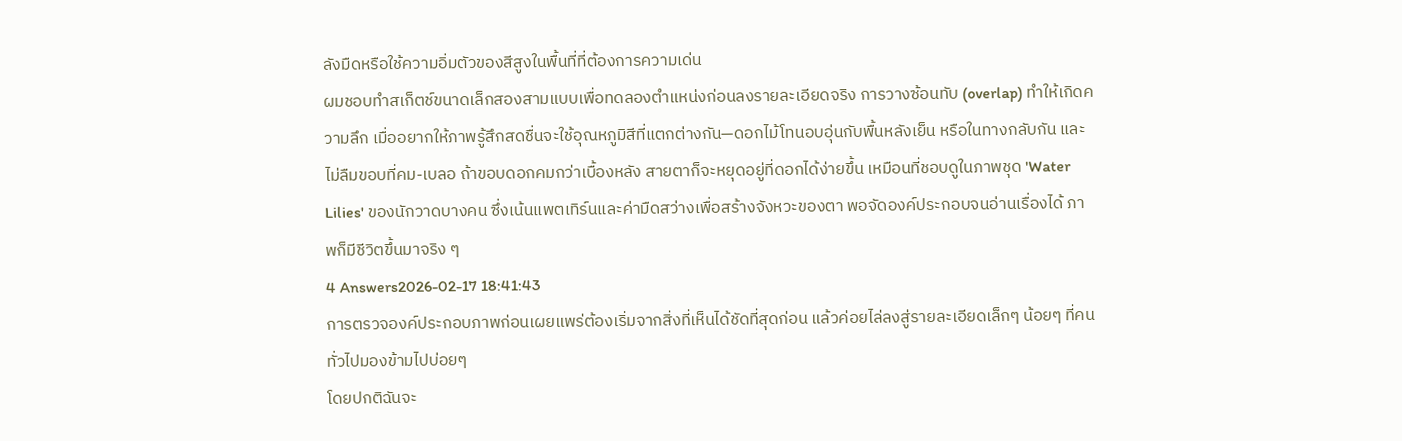ลังมืดหรือใช้ความอิ่มตัวของสีสูงในพื้นที่ที่ต้องการความเด่น
ผมชอบทำสเก็ตช์ขนาดเล็กสองสามแบบเพื่อทดลองตำแหน่งก่อนลงรายละเอียดจริง การวางซ้อนทับ (overlap) ทำให้เกิดความลึก เมื่ออยากให้ภาพรู้สึกสดชื่นจะใช้อุณหภูมิสีที่แตกต่างกัน—ดอกไม้โทนอบอุ่นกับพื้นหลังเย็น หรือในทางกลับกัน และไม่ลืมขอบที่คม-เบลอ ถ้าขอบดอกคมกว่าเบื้องหลัง สายตาก็จะหยุดอยู่ที่ดอกได้ง่ายขึ้น เหมือนที่ชอบดูในภาพชุด 'Water Lilies' ของนักวาดบางคน ซึ่งเน้นแพตเทิร์นและค่ามืดสว่างเพื่อสร้างจังหวะของตา พอจัดองค์ประกอบจนอ่านเรื่องได้ ภาพก็มีชีวิตขึ้นมาจริง ๆ
4 Answers2026-02-17 18:41:43
การตรวจองค์ประกอบภาพก่อนเผยแพร่ต้องเริ่มจากสิ่งที่เห็นได้ชัดที่สุดก่อน แล้วค่อยไล่ลงสู่รายละเอียดเล็กๆ น้อยๆ ที่คนทั่วไปมองข้ามไปบ่อยๆ
โดยปกติฉันจะ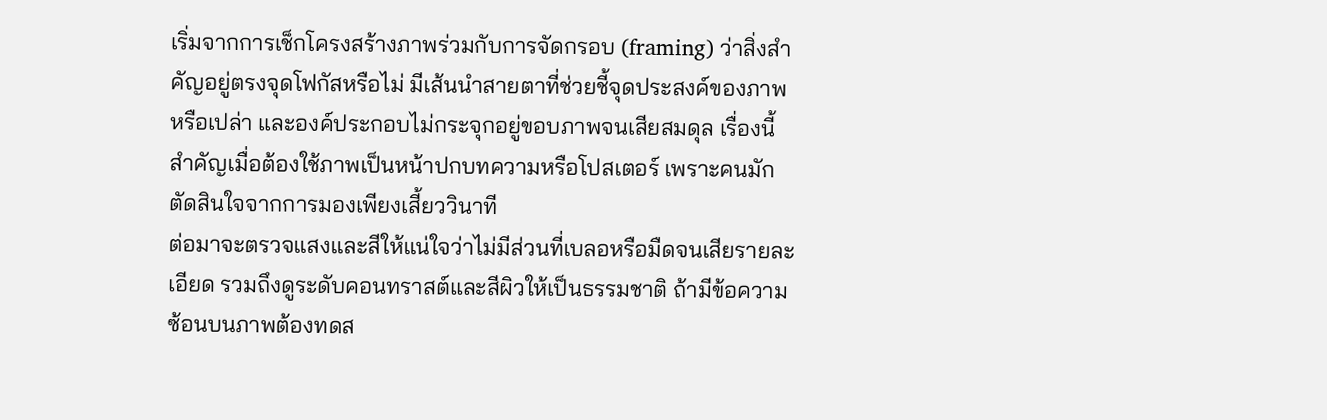เริ่มจากการเช็กโครงสร้างภาพร่วมกับการจัดกรอบ (framing) ว่าสิ่งสำคัญอยู่ตรงจุดโฟกัสหรือไม่ มีเส้นนำสายตาที่ช่วยชี้จุดประสงค์ของภาพหรือเปล่า และองค์ประกอบไม่กระจุกอยู่ขอบภาพจนเสียสมดุล เรื่องนี้สำคัญเมื่อต้องใช้ภาพเป็นหน้าปกบทความหรือโปสเตอร์ เพราะคนมักตัดสินใจจากการมองเพียงเสี้ยววินาที
ต่อมาจะตรวจแสงและสีให้แน่ใจว่าไม่มีส่วนที่เบลอหรือมืดจนเสียรายละเอียด รวมถึงดูระดับคอนทราสต์และสีผิวให้เป็นธรรมชาติ ถ้ามีข้อความซ้อนบนภาพต้องทดส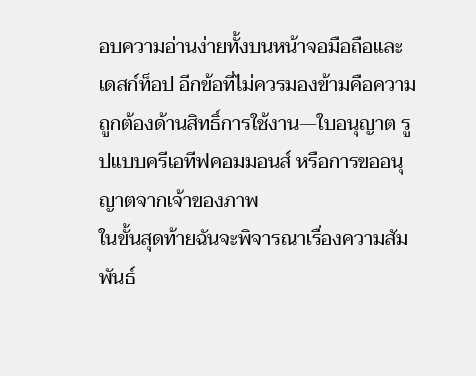อบความอ่านง่ายทั้งบนหน้าจอมือถือและเดสก์ท็อป อีกข้อที่ไม่ควรมองข้ามคือความถูกต้องด้านสิทธิ์การใช้งาน—ใบอนุญาต รูปแบบครีเอทีฟคอมมอนส์ หรือการขออนุญาตจากเจ้าของภาพ
ในขั้นสุดท้ายฉันจะพิจารณาเรื่องความสัมพันธ์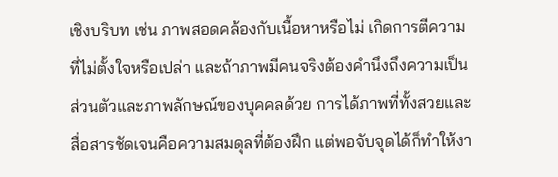เชิงบริบท เช่น ภาพสอดคล้องกับเนื้อหาหรือไม่ เกิดการตีความที่ไม่ตั้งใจหรือเปล่า และถ้าภาพมีคนจริงต้องคำนึงถึงความเป็นส่วนตัวและภาพลักษณ์ของบุคคลด้วย การได้ภาพที่ทั้งสวยและสื่อสารชัดเจนคือความสมดุลที่ต้องฝึก แต่พอจับจุดได้ก็ทำให้งา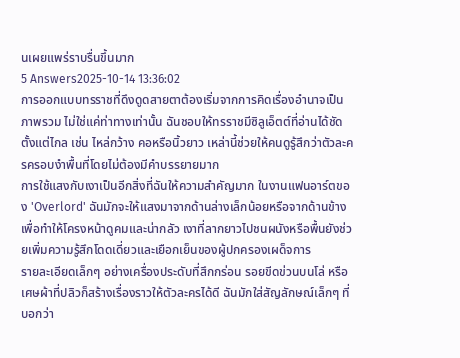นเผยแพร่ราบรื่นขึ้นมาก
5 Answers2025-10-14 13:36:02
การออกแบบทรราชที่ดึงดูดสายตาต้องเริ่มจากการคิดเรื่องอำนาจเป็นภาพรวม ไม่ใช่แค่ท่าทางเท่านั้น ฉันชอบให้ทรราชมีซิลูเอ็ตต์ที่อ่านได้ชัดตั้งแต่ไกล เช่น ไหล่กว้าง คอหรือนิ้วยาว เหล่านี้ช่วยให้คนดูรู้สึกว่าตัวละครครอบงำพื้นที่โดยไม่ต้องมีคำบรรยายมาก
การใช้แสงกับเงาเป็นอีกสิ่งที่ฉันให้ความสำคัญมาก ในงานแฟนอาร์ตของ 'Overlord' ฉันมักจะให้แสงมาจากด้านล่างเล็กน้อยหรือจากด้านข้างเพื่อทำให้โครงหน้าดูคมและน่ากลัว เงาที่ลากยาวไปชนผนังหรือพื้นยังช่วยเพิ่มความรู้สึกโดดเดี่ยวและเยือกเย็นของผู้ปกครองเผด็จการ
รายละเอียดเล็กๆ อย่างเครื่องประดับที่สึกกร่อน รอยขีดข่วนบนโล่ หรือเศษผ้าที่ปลิวก็สร้างเรื่องราวให้ตัวละครได้ดี ฉันมักใส่สัญลักษณ์เล็กๆ ที่บอกว่า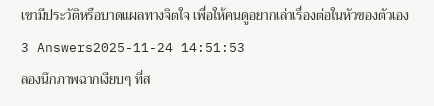เขามีประวัติหรือบาดแผลทางจิตใจ เพื่อให้คนดูอยากเล่าเรื่องต่อในหัวของตัวเอง
3 Answers2025-11-24 14:51:53
ลองนึกภาพฉากเงียบๆ ที่ส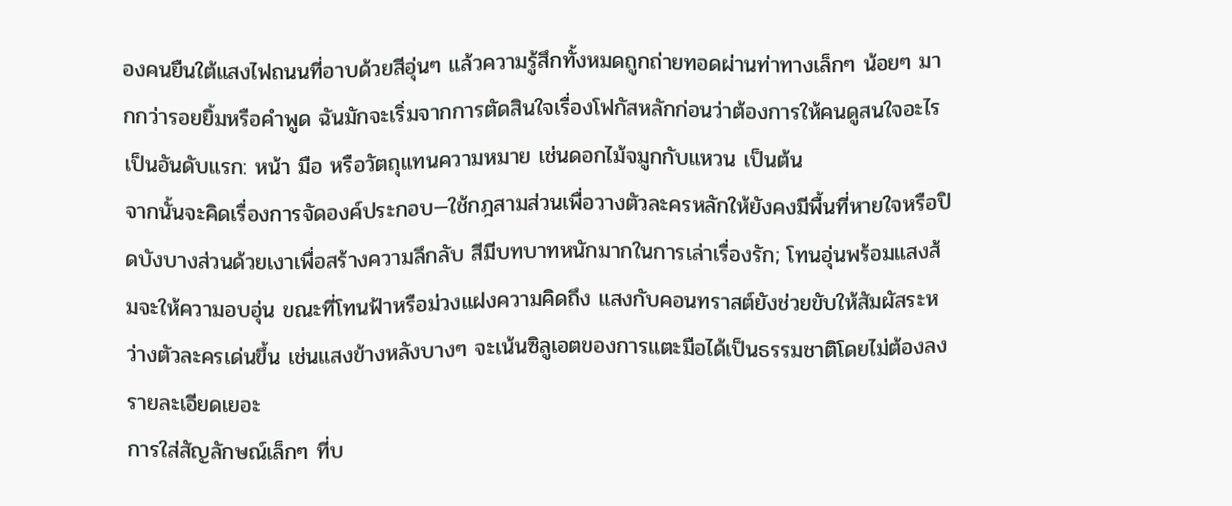องคนยืนใต้แสงไฟถนนที่อาบด้วยสีอุ่นๆ แล้วความรู้สึกทั้งหมดถูกถ่ายทอดผ่านท่าทางเล็กๆ น้อยๆ มากกว่ารอยยิ้มหรือคำพูด ฉันมักจะเริ่มจากการตัดสินใจเรื่องโฟกัสหลักก่อนว่าต้องการให้คนดูสนใจอะไรเป็นอันดับแรก: หน้า มือ หรือวัตถุแทนความหมาย เช่นดอกไม้จมูกกับแหวน เป็นต้น
จากนั้นจะคิดเรื่องการจัดองค์ประกอบ—ใช้กฎสามส่วนเพื่อวางตัวละครหลักให้ยังคงมีพื้นที่หายใจหรือปิดบังบางส่วนด้วยเงาเพื่อสร้างความลึกลับ สีมีบทบาทหนักมากในการเล่าเรื่องรัก; โทนอุ่นพร้อมแสงส้มจะให้ความอบอุ่น ขณะที่โทนฟ้าหรือม่วงแฝงความคิดถึง แสงกับคอนทราสต์ยังช่วยขับให้สัมผัสระหว่างตัวละครเด่นขึ้น เช่นแสงข้างหลังบางๆ จะเน้นซิลูเอตของการแตะมือได้เป็นธรรมชาติโดยไม่ต้องลงรายละเอียดเยอะ
การใส่สัญลักษณ์เล็กๆ ที่บ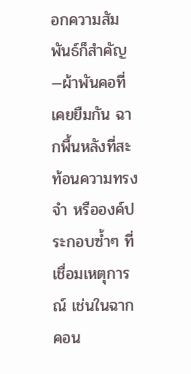อกความสัมพันธ์ก็สำคัญ—ผ้าพันคอที่เคยยืมกัน ฉากพื้นหลังที่สะท้อนความทรงจำ หรือองค์ประกอบซ้ำๆ ที่เชื่อมเหตุการณ์ เช่นในฉากคอน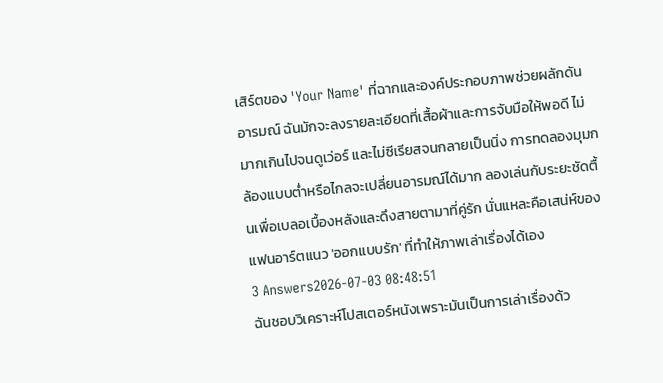เสิร์ตของ 'Your Name' ที่ฉากและองค์ประกอบภาพช่วยผลักดันอารมณ์ ฉันมักจะลงรายละเอียดที่เสื้อผ้าและการจับมือให้พอดี ไม่มากเกินไปจนดูเว่อร์ และไม่ซีเรียสจนกลายเป็นนิ่ง การทดลองมุมกล้องแบบต่ำหรือไกลจะเปลี่ยนอารมณ์ได้มาก ลองเล่นกับระยะชัดตื้นเพื่อเบลอเบื้องหลังและดึงสายตามาที่คู่รัก นั่นแหละคือเสน่ห์ของแฟนอาร์ตแนว 'ออกแบบรัก' ที่ทำให้ภาพเล่าเรื่องได้เอง
3 Answers2026-07-03 08:48:51
ฉันชอบวิเคราะห์โปสเตอร์หนังเพราะมันเป็นการเล่าเรื่องด้ว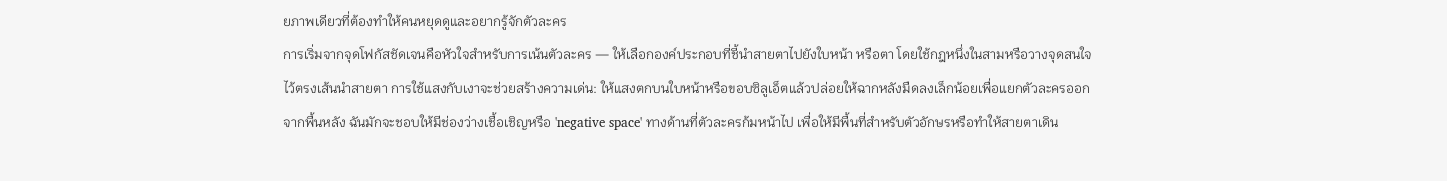ยภาพเดียวที่ต้องทำให้คนหยุดดูและอยากรู้จักตัวละคร
การเริ่มจากจุดโฟกัสชัดเจนคือหัวใจสำหรับการเน้นตัวละคร — ให้เลือกองค์ประกอบที่ชี้นำสายตาไปยังใบหน้า หรือตา โดยใช้กฎหนึ่งในสามหรือวางจุดสนใจไว้ตรงเส้นนำสายตา การใช้แสงกับเงาจะช่วยสร้างความเด่น: ให้แสงตกบนใบหน้าหรือขอบซิลูเอ็ตแล้วปล่อยให้ฉากหลังมืดลงเล็กน้อยเพื่อแยกตัวละครออกจากพื้นหลัง ฉันมักจะชอบให้มีช่องว่างเชื้อเชิญหรือ 'negative space' ทางด้านที่ตัวละครก้มหน้าไป เพื่อให้มีพื้นที่สำหรับตัวอักษรหรือทำให้สายตาเดิน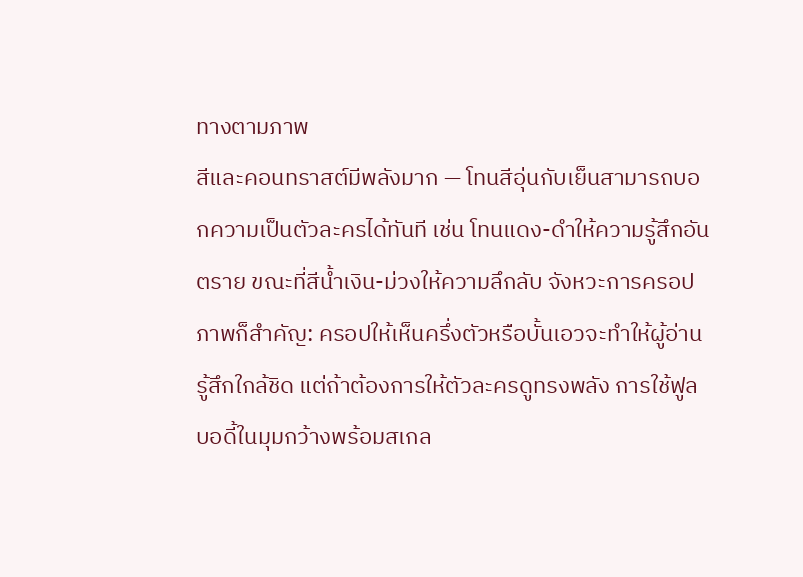ทางตามภาพ
สีและคอนทราสต์มีพลังมาก — โทนสีอุ่นกับเย็นสามารถบอกความเป็นตัวละครได้ทันที เช่น โทนแดง-ดำให้ความรู้สึกอันตราย ขณะที่สีน้ำเงิน-ม่วงให้ความลึกลับ จังหวะการครอปภาพก็สำคัญ: ครอปให้เห็นครึ่งตัวหรือบั้นเอวจะทำให้ผู้อ่านรู้สึกใกล้ชิด แต่ถ้าต้องการให้ตัวละครดูทรงพลัง การใช้ฟูลบอดี้ในมุมกว้างพร้อมสเกล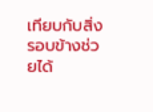เทียบกับสิ่งรอบข้างช่วยได้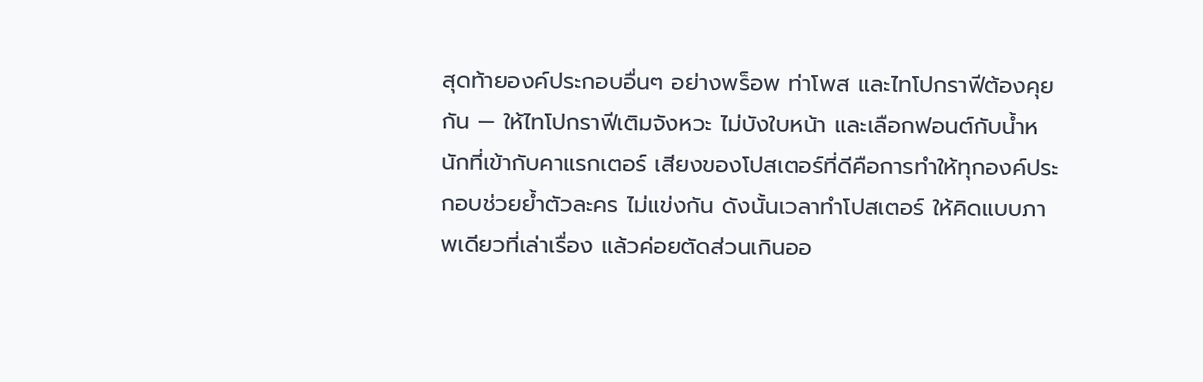สุดท้ายองค์ประกอบอื่นๆ อย่างพร็อพ ท่าโพส และไทโปกราฟีต้องคุยกัน — ให้ไทโปกราฟีเติมจังหวะ ไม่บังใบหน้า และเลือกฟอนต์กับน้ำหนักที่เข้ากับคาแรกเตอร์ เสียงของโปสเตอร์ที่ดีคือการทำให้ทุกองค์ประกอบช่วยย้ำตัวละคร ไม่แข่งกัน ดังนั้นเวลาทำโปสเตอร์ ให้คิดแบบภาพเดียวที่เล่าเรื่อง แล้วค่อยตัดส่วนเกินออ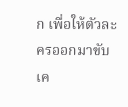ก เพื่อให้ตัวละครออกมาขับเค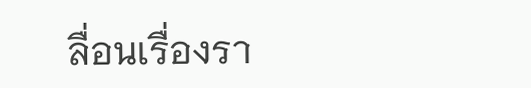ลื่อนเรื่องรา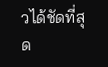วได้ชัดที่สุด